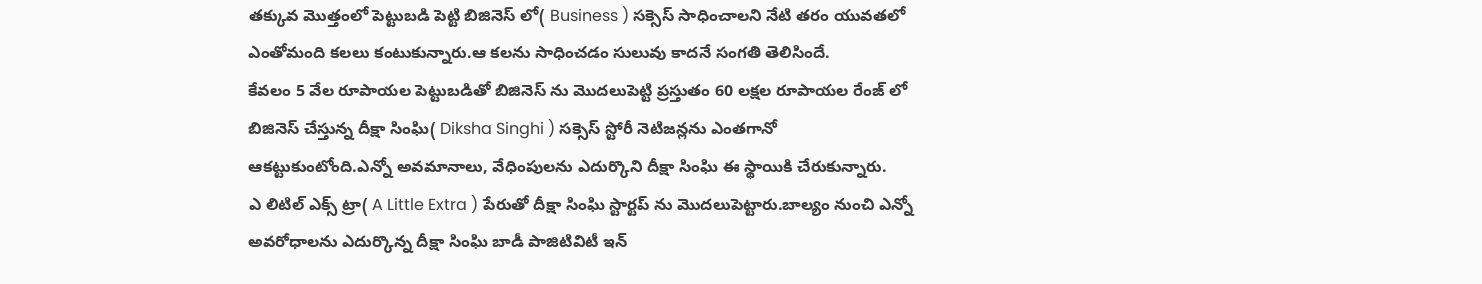తక్కువ మొత్తంలో పెట్టుబడి పెట్టి బిజినెస్ లో( Business ) సక్సెస్ సాధించాలని నేటి తరం యువతలో ఎంతోమంది కలలు కంటుకున్నారు.ఆ కలను సాధించడం సులువు కాదనే సంగతి తెలిసిందే.
కేవలం 5 వేల రూపాయల పెట్టుబడితో బిజినెస్ ను మొదలుపెట్టి ప్రస్తుతం 60 లక్షల రూపాయల రేంజ్ లో బిజినెస్ చేస్తున్న దీక్షా సింఘి( Diksha Singhi ) సక్సెస్ స్టోరీ నెటిజన్లను ఎంతగానో ఆకట్టుకుంటోంది.ఎన్నో అవమానాలు, వేధింపులను ఎదుర్కొని దీక్షా సింఘి ఈ స్థాయికి చేరుకున్నారు.
ఎ లిటిల్ ఎక్స్ ట్రా( A Little Extra ) పేరుతో దీక్షా సింఘి స్టార్టప్ ను మొదలుపెట్టారు.బాల్యం నుంచి ఎన్నో అవరోధాలను ఎదుర్కొన్న దీక్షా సింఘి బాడీ పాజిటివిటీ ఇన్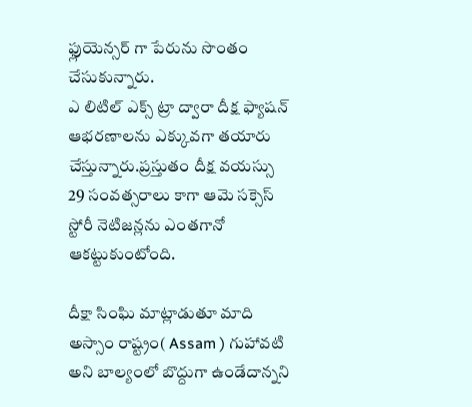ఫ్లుయెన్సర్ గా పేరును సొంతం చేసుకున్నారు.
ఎ లిటిల్ ఎక్స్ ట్రా ద్వారా దీక్ష ఫ్యాషన్ ఆభరణాలను ఎక్కువగా తయారు చేస్తున్నారు.ప్రస్తుతం దీక్ష వయస్సు 29 సంవత్సరాలు కాగా ఆమె సక్సెస్ స్టోరీ నెటిజన్లను ఎంతగానో ఆకట్టుకుంటోంది.

దీక్షా సింఘి మాట్లాడుతూ మాది అస్సాం రాష్ట్రం( Assam ) గుహావటి అని బాల్యంలో బొద్దుగా ఉండేదాన్నని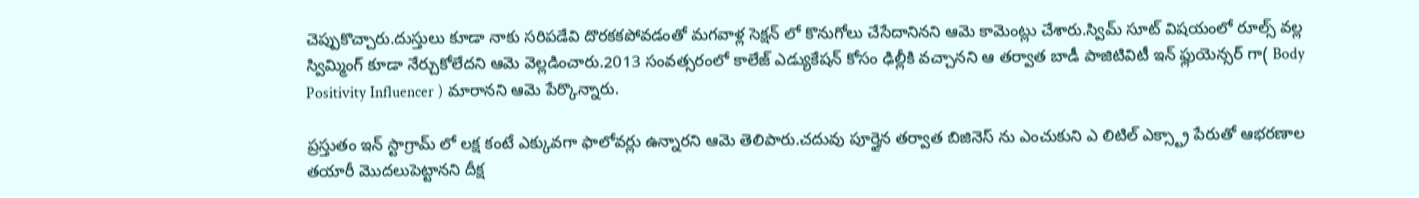చెప్పుకొచ్చారు.దుస్తులు కూడా నాకు సరిపడేవి దొరకకపోవడంతో మగవాళ్ల సెక్షన్ లో కొనుగోలు చేసేదానినని ఆమె కామెంట్లు చేశారు.స్విమ్ సూట్ విషయంలో రూల్స్ వల్ల స్విమ్మింగ్ కూడా నేర్చుకోలేదని ఆమె వెల్లడించారు.2013 సంవత్సరంలో కాలేజ్ ఎడ్యుకేషన్ కోసం ఢిల్లీకి వచ్చానని ఆ తర్వాత బాడీ పాజిటివిటీ ఇన్ ఫ్లుయెన్సర్ గా( Body Positivity Influencer ) మారానని ఆమె పేర్కొన్నారు.

ప్రస్తుతం ఇన్ స్టాగ్రామ్ లో లక్ష కంటే ఎక్కువగా ఫాలోవర్లు ఉన్నారని ఆమె తెలిపారు.చదువు పూర్తైన తర్వాత బిజినెస్ ను ఎంచుకుని ఎ లిటిల్ ఎక్స్ట్రా పేరుతో ఆభరణాల తయారీ మొదలుపెట్టానని దీక్ష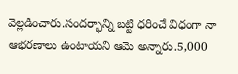వెల్లడించారు.సందర్భాన్ని బట్టి ధరించే విధంగా నా ఆభరణాలు ఉంటాయని ఆమె అన్నారు.5,000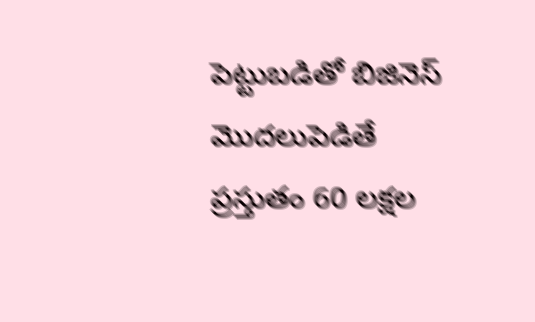పెట్టుబడితో బిజినెస్ మొదలుపెడితే ప్రస్తుతం 60 లక్షల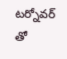టర్నోవర్ తో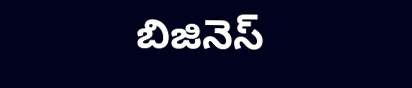బిజినెస్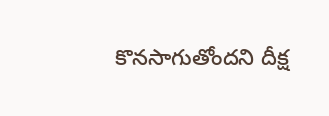కొనసాగుతోందని దీక్ష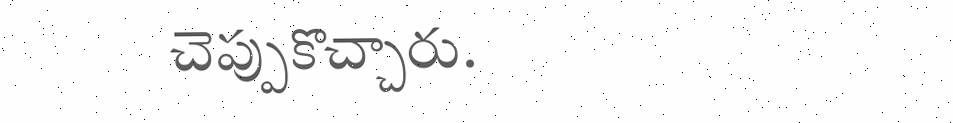చెప్పుకొచ్చారు.